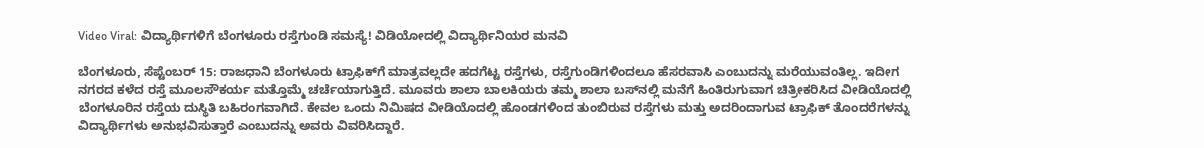Video Viral: ವಿದ್ಯಾರ್ಥಿಗಳಿಗೆ ಬೆಂಗಳೂರು ರಸ್ತೆಗುಂಡಿ ಸಮಸ್ಯೆ! ವಿಡಿಯೋದಲ್ಲಿ ವಿದ್ಯಾರ್ಥಿನಿಯರ ಮನವಿ

ಬೆಂಗಳೂರು, ಸೆಪ್ಟೆಂಬರ್ 15: ರಾಜಧಾನಿ ಬೆಂಗಳೂರು ಟ್ರಾಫಿಕ್‌ಗೆ ಮಾತ್ರವಲ್ಲದೇ ಹದಗೆಟ್ಟ ರಸ್ತೆಗಳು, ರಸ್ತೆಗುಂಡಿಗಳಿಂದಲೂ ಹೆಸರವಾಸಿ ಎಂಬುದನ್ನು ಮರೆಯುವಂತಿಲ್ಲ. ಇದೀಗ ನಗರದ ಕಳೆದ ರಸ್ತೆ ಮೂಲಸೌಕರ್ಯ ಮತ್ತೊಮ್ಮೆ ಚರ್ಚೆಯಾಗುತ್ತಿದೆ. ಮೂವರು ಶಾಲಾ ಬಾಲಕಿಯರು ತಮ್ಮ ಶಾಲಾ ಬಸ್‌ನಲ್ಲಿ ಮನೆಗೆ ಹಿಂತಿರುಗುವಾಗ ಚಿತ್ರೀಕರಿಸಿದ ವೀಡಿಯೊದಲ್ಲಿ ಬೆಂಗಳೂರಿನ ರಸ್ತೆಯ ದುಸ್ಥಿತಿ ಬಹಿರಂಗವಾಗಿದೆ. ಕೇವಲ ಒಂದು ನಿಮಿಷದ ವೀಡಿಯೊದಲ್ಲಿ ಹೊಂಡಗಳಿಂದ ತುಂಬಿರುವ ರಸ್ತೆಗಳು ಮತ್ತು ಅದರಿಂದಾಗುವ ಟ್ರಾಫಿಕ್ ತೊಂದರೆಗಳನ್ನು ವಿದ್ಯಾರ್ಥಿಗಳು ಅನುಭವಿಸುತ್ತಾರೆ ಎಂಬುದನ್ನು ಅವರು ವಿವರಿಸಿದ್ದಾರೆ.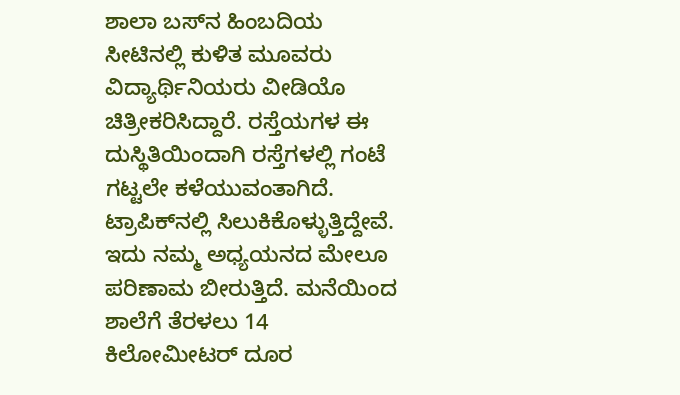ಶಾಲಾ ಬಸ್‌ನ ಹಿಂಬದಿಯ ಸೀಟಿನಲ್ಲಿ ಕುಳಿತ ಮೂವರು ವಿದ್ಯಾರ್ಥಿನಿಯರು ವೀಡಿಯೊ ಚಿತ್ರೀಕರಿಸಿದ್ದಾರೆ. ರಸ್ತೆಯಗಳ ಈ ದುಸ್ಥಿತಿಯಿಂದಾಗಿ ರಸ್ತೆಗಳಲ್ಲಿ ಗಂಟೆ ಗಟ್ಟಲೇ ಕಳೆಯುವಂತಾಗಿದೆ. ಟ್ರಾಪಿಕ್‌ನಲ್ಲಿ ಸಿಲುಕಿಕೊಳ್ಳುತ್ತಿದ್ದೇವೆ. ಇದು ನಮ್ಮ ಅಧ್ಯಯನದ ಮೇಲೂ ಪರಿಣಾಮ ಬೀರುತ್ತಿದೆ. ಮನೆಯಿಂದ ಶಾಲೆಗೆ ತೆರಳಲು 14 ಕಿಲೋಮೀಟರ್ ದೂರ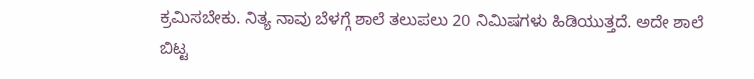ಕ್ರಮಿಸಬೇಕು. ನಿತ್ಯ ನಾವು ಬೆಳಗ್ಗೆ ಶಾಲೆ ತಲುಪಲು 20 ನಿಮಿಷಗಳು ಹಿಡಿಯುತ್ತದೆ. ಅದೇ ಶಾಲೆ ಬಿಟ್ಟ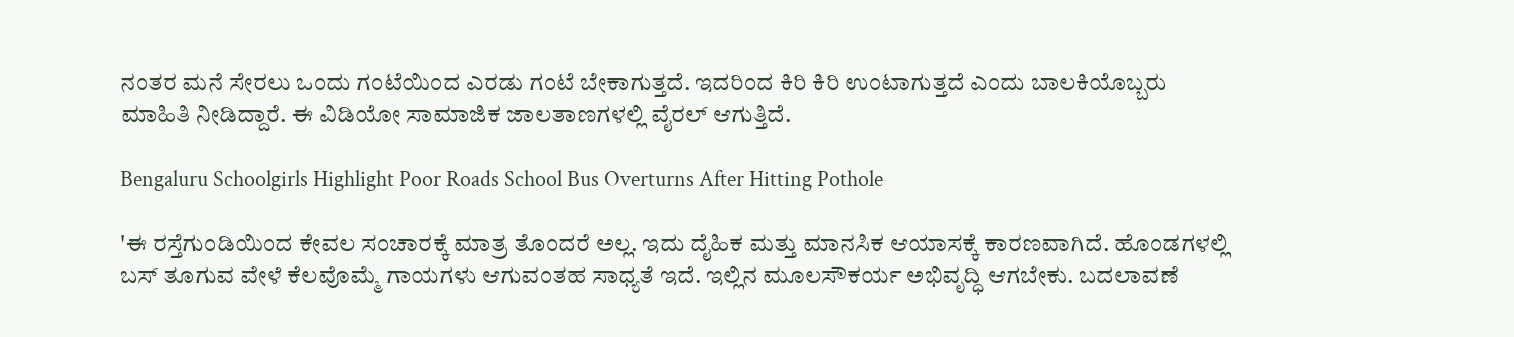ನಂತರ ಮನೆ ಸೇರಲು ಒಂದು ಗಂಟೆಯಿಂದ ಎರಡು ಗಂಟೆ ಬೇಕಾಗುತ್ತದೆ. ಇದರಿಂದ ಕಿರಿ ಕಿರಿ ಉಂಟಾಗುತ್ತದೆ ಎಂದು ಬಾಲಕಿಯೊಬ್ಬರು ಮಾಹಿತಿ ನೀಡಿದ್ದಾರೆ. ಈ ವಿಡಿಯೋ ಸಾಮಾಜಿಕ ಜಾಲತಾಣಗಳಲ್ಲಿ ವೈರಲ್ ಆಗುತ್ತಿದೆ.

Bengaluru Schoolgirls Highlight Poor Roads School Bus Overturns After Hitting Pothole

'ಈ ರಸ್ತೆಗುಂಡಿಯಿಂದ ಕೇವಲ ಸಂಚಾರಕ್ಕೆ ಮಾತ್ರ ತೊಂದರೆ ಅಲ್ಲ. ಇದು ದೈಹಿಕ ಮತ್ತು ಮಾನಸಿಕ ಆಯಾಸಕ್ಕೆ ಕಾರಣವಾಗಿದೆ. ಹೊಂಡಗಳಲ್ಲಿ ಬಸ್ ತೂಗುವ ವೇಳೆ ಕೆಲವೊಮ್ಮೆ ಗಾಯಗಳು ಆಗುವಂತಹ ಸಾಧ್ಯತೆ ಇದೆ. ಇಲ್ಲಿನ ಮೂಲಸೌಕರ್ಯ ಅಭಿವೃದ್ಧಿ ಆಗಬೇಕು. ಬದಲಾವಣೆ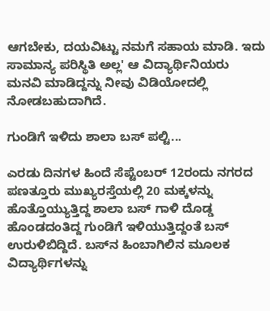ಆಗಬೇಕು, ದಯವಿಟ್ಟು ನಮಗೆ ಸಹಾಯ ಮಾಡಿ. ಇದು ಸಾಮಾನ್ಯ ಪರಿಸ್ಥಿತಿ ಅಲ್ಲ' ಆ ವಿದ್ಯಾರ್ಥಿನಿಯರು ಮನವಿ ಮಾಡಿದ್ದನ್ನು ನೀವು ವಿಡಿಯೋದಲ್ಲಿ ನೋಡಬಹುದಾಗಿದೆ.

ಗುಂಡಿಗೆ ಇಳಿದು ಶಾಲಾ ಬಸ್ ಪಲ್ಟಿ...

ಎರಡು ದಿನಗಳ ಹಿಂದೆ ಸೆಪ್ಟೆಂಬರ್ 12ರಂದು ನಗರದ ಪಣತ್ತೂರು ಮುಖ್ಯರಸ್ತೆಯಲ್ಲಿ 20 ಮಕ್ಕಳನ್ನು ಹೊತ್ತೊಯ್ಯುತ್ತಿದ್ದ ಶಾಲಾ ಬಸ್ ಗಾಳಿ ದೊಡ್ಡ ಹೊಂಡದಂತಿದ್ದ ಗುಂಡಿಗೆ ಇಳಿಯುತ್ತಿದ್ದಂತೆ ಬಸ್ ಉರುಳಿಬಿದ್ದಿದೆ. ಬಸ್‌ನ ಹಿಂಬಾಗಿಲಿನ ಮೂಲಕ ವಿದ್ಯಾರ್ಥಿಗಳನ್ನು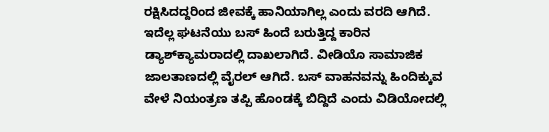ರಕ್ಷಿಸಿದದ್ದರಿಂದ ಜೀವಕ್ಕೆ ಹಾನಿಯಾಗಿಲ್ಲ ಎಂದು ವರದಿ ಆಗಿದೆ. ಇದೆಲ್ಲ ಘಟನೆಯು ಬಸ್ ಹಿಂದೆ ಬರುತ್ತಿದ್ದ ಕಾರಿನ ಡ್ಯಾಶ್‌ಕ್ಯಾಮರಾದಲ್ಲಿ ದಾಖಲಾಗಿದೆ. ವೀಡಿಯೊ ಸಾಮಾಜಿಕ ಜಾಲತಾಣದಲ್ಲಿ ವೈರಲ್ ಆಗಿದೆ. ಬಸ್ ವಾಹನವನ್ನು ಹಿಂದಿಕ್ಕುವ ವೇಳೆ ನಿಯಂತ್ರಣ ತಪ್ಪಿ ಹೊಂಡಕ್ಕೆ ಬಿದ್ದಿದೆ ಎಂದು ವಿಡಿಯೋದಲ್ಲಿ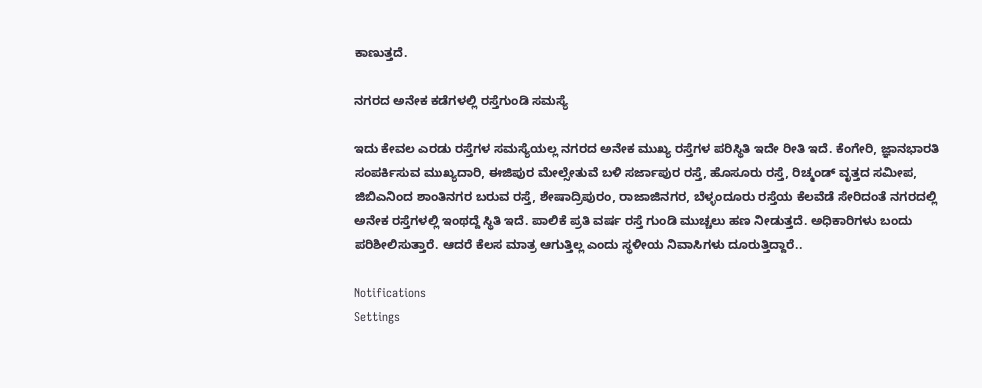ಕಾಣುತ್ತದೆ.

ನಗರದ ಅನೇಕ ಕಡೆಗಳಲ್ಲಿ ರಸ್ತೆಗುಂಡಿ ಸಮಸ್ಯೆ

ಇದು ಕೇವಲ ಎರಡು ರಸ್ತೆಗಳ ಸಮಸ್ಯೆಯಲ್ಲ ನಗರದ ಅನೇಕ ಮುಖ್ಯ ರಸ್ತೆಗಳ ಪರಿಸ್ಥಿತಿ ಇದೇ ರೀತಿ ಇದೆ. ಕೆಂಗೇರಿ, ಜ್ಞಾನಭಾರತಿ ಸಂಪರ್ಕಿಸುವ ಮುಖ್ಯದಾರಿ, ಈಜಿಪುರ ಮೇಲ್ಸೇತುವೆ ಬಳಿ ಸರ್ಜಾಪುರ ರಸ್ತೆ, ಹೊಸೂರು ರಸ್ತೆ, ರಿಚ್ಮಂಡ್ ವೃತ್ತದ ಸಮೀಪ, ಜಿಬಿಎನಿಂದ ಶಾಂತಿನಗರ ಬರುವ ರಸ್ತೆ, ಶೇಷಾದ್ರಿಪುರಂ, ರಾಜಾಜಿನಗರ, ಬೆಳ್ಳಂದೂರು ರಸ್ತೆಯ ಕೆಲವೆಡೆ ಸೇರಿದಂತೆ ನಗರದಲ್ಲಿ ಅನೇಕ ರಸ್ತೆಗಳಲ್ಲಿ ಇಂಥದ್ದೆ ಸ್ಥಿತಿ ಇದೆ. ಪಾಲಿಕೆ ಪ್ರತಿ ವರ್ಷ ರಸ್ತೆ ಗುಂಡಿ ಮುಚ್ಚಲು ಹಣ ನೀಡುತ್ತದೆ. ಅಧಿಕಾರಿಗಳು ಬಂದು ಪರಿಶೀಲಿಸುತ್ತಾರೆ. ಆದರೆ ಕೆಲಸ ಮಾತ್ರ ಆಗುತ್ತಿಲ್ಲ ಎಂದು ಸ್ಥಳೀಯ ನಿವಾಸಿಗಳು ದೂರುತ್ತಿದ್ದಾರೆ..

Notifications
Settings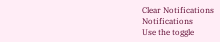Clear Notifications
Notifications
Use the toggle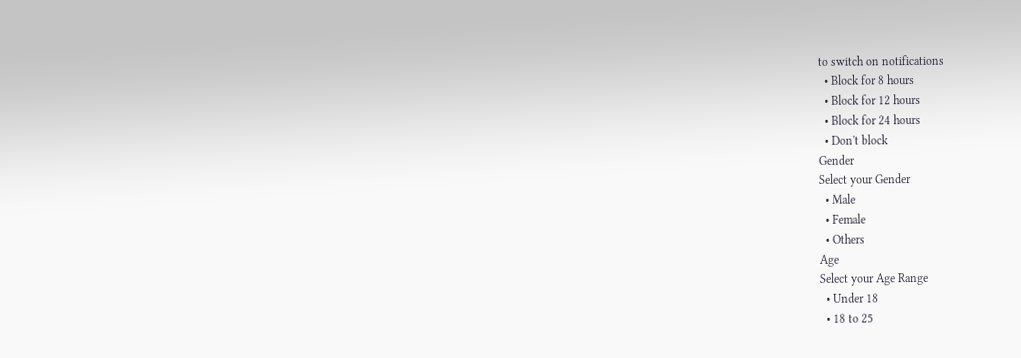to switch on notifications
  • Block for 8 hours
  • Block for 12 hours
  • Block for 24 hours
  • Don't block
Gender
Select your Gender
  • Male
  • Female
  • Others
Age
Select your Age Range
  • Under 18
  • 18 to 25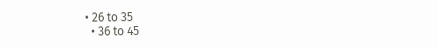• 26 to 35
  • 36 to 45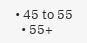• 45 to 55
  • 55+